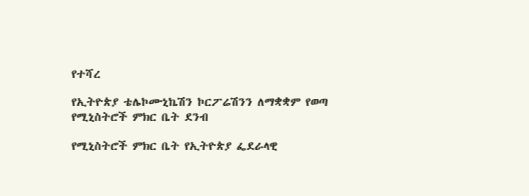የተሻረ

የኢትዮጵያ ቴሌኮሙኒኬሽን ኮርፖሬሽንን ለማቋቋም የወጣ የሚኒስትሮች ምክር ቤት ደንብ

የሚኒስትሮች ምክር ቤት የኢትዮጵያ ፌደራላዊ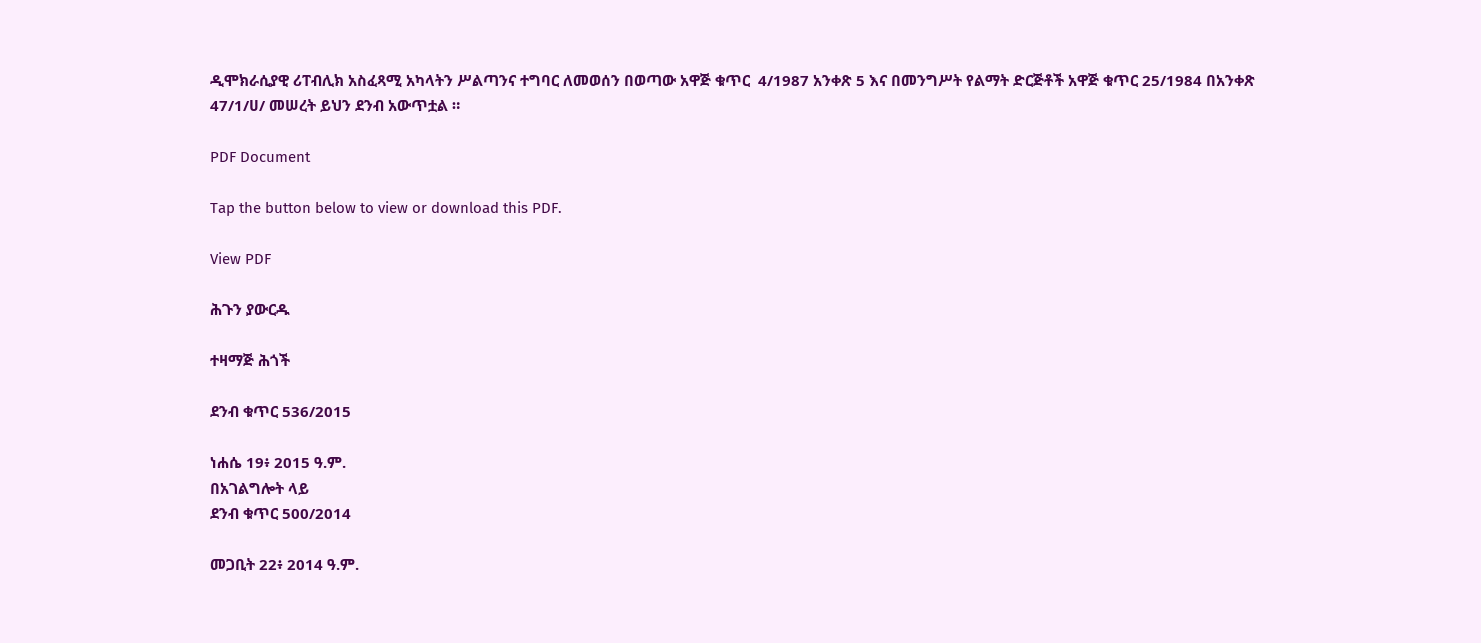ዲሞክራሲያዊ ሪፐብሊክ አስፈጻሚ አካላትን ሥልጣንና ተግባር ለመወሰን በወጣው አዋጅ ቁጥር  4/1987 አንቀጽ 5 እና በመንግሥት የልማት ድርጅቶች አዋጅ ቁጥር 25/1984 በአንቀጽ 47/1/ሀ/ መሠረት ይህን ደንብ አውጥቷል ።

PDF Document

Tap the button below to view or download this PDF.

View PDF

ሕጉን ያውርዱ

ተዛማጅ ሕጎች

ደንብ ቁጥር 536/2015

ነሐሴ 19፥ 2015 ዓ.ም.
በአገልግሎት ላይ
ደንብ ቁጥር 500/2014

መጋቢት 22፥ 2014 ዓ.ም.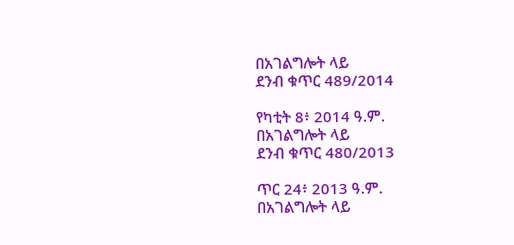በአገልግሎት ላይ
ደንብ ቁጥር 489/2014

የካቲት 8፥ 2014 ዓ.ም.
በአገልግሎት ላይ
ደንብ ቁጥር 480/2013

ጥር 24፥ 2013 ዓ.ም.
በአገልግሎት ላይ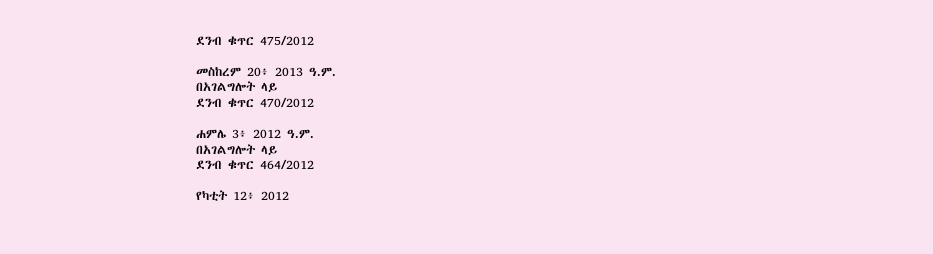ደንብ ቁጥር 475/2012

መስከረም 20፥ 2013 ዓ.ም.
በአገልግሎት ላይ
ደንብ ቁጥር 470/2012

ሐምሌ 3፥ 2012 ዓ.ም.
በአገልግሎት ላይ
ደንብ ቁጥር 464/2012

የካቲት 12፥ 2012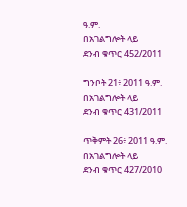ዓ.ም.
በአገልግሎት ላይ
ደንብ ቁጥር 452/2011

ግንቦት 21፥ 2011 ዓ.ም.
በአገልግሎት ላይ
ደንብ ቁጥር 431/2011

ጥቅምት 26፥ 2011 ዓ.ም.
በአገልግሎት ላይ
ደንብ ቁጥር 427/2010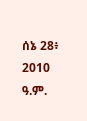ሰኔ 28፥ 2010 ዓ.ም.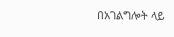በአገልግሎት ላይ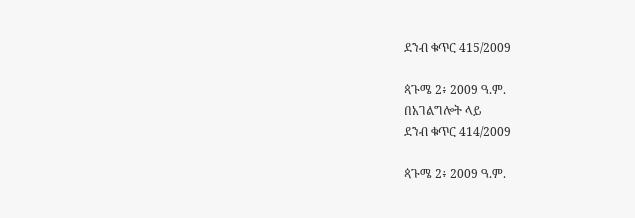ደንብ ቁጥር 415/2009

ጳጉሜ 2፥ 2009 ዓ.ም.
በአገልግሎት ላይ
ደንብ ቁጥር 414/2009

ጳጉሜ 2፥ 2009 ዓ.ም.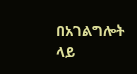በአገልግሎት ላይ